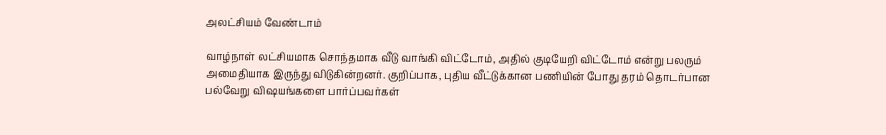அலட்சியம் வேண்டாம்

வாழ்நாள் லட்சியமாக சொந்தமாக வீடு வாங்கி விட்டோம், அதில் குடியேறி விட்டோம் என்று பலரும் அமைதியாக இருந்து விடுகின்றனர். குறிப்பாக, புதிய வீட்டுக்கான பணியின் போது தரம் தொடர்பான பல்வேறு விஷயங்களை பார்ப்பவர்கள்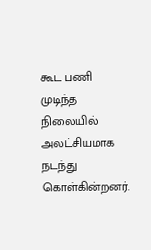கூட பணி முடிந்த நிலையில் அலட்சியமாக நடந்து கொள்கின்றனர்.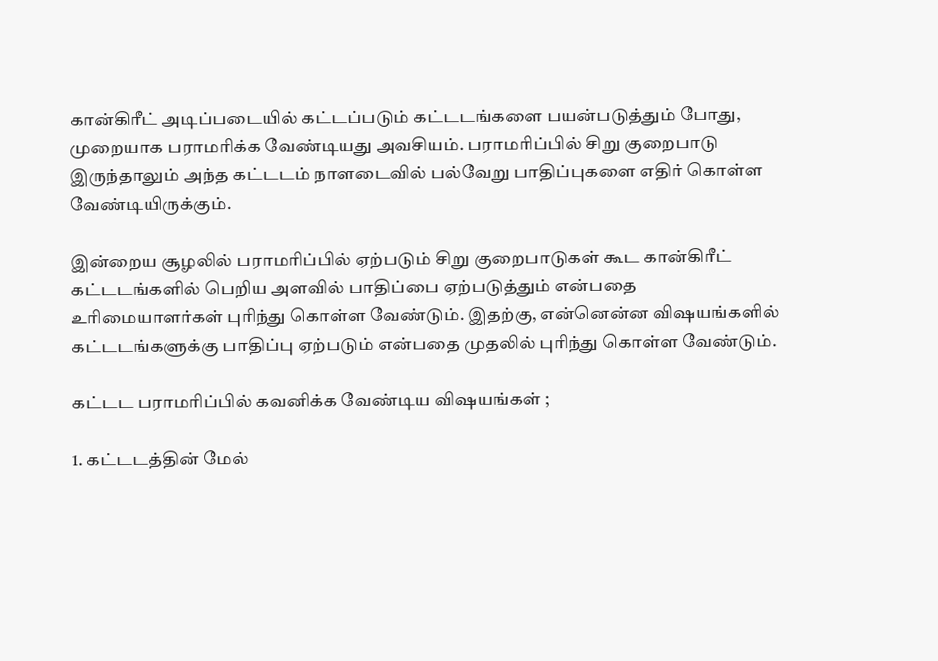கான்கிரீட் அடிப்படையில் கட்டப்படும் கட்டடங்களை பயன்படுத்தும் போது, முறையாக பராமரிக்க வேண்டியது அவசியம். பராமரிப்பில் சிறு குறைபாடு இருந்தாலும் அந்த கட்டடம் நாளடைவில் பல்வேறு பாதிப்புகளை எதிர் கொள்ள வேண்டியிருக்கும்.

இன்றைய சூழலில் பராமரிப்பில் ஏற்படும் சிறு குறைபாடுகள் கூட கான்கிரீட் கட்டடங்களில் பெறிய அளவில் பாதிப்பை ஏற்படுத்தும் என்பதை உரிமையாளர்கள் புரிந்து கொள்ள வேண்டும். இதற்கு, என்னென்ன விஷயங்களில் கட்டடங்களுக்கு பாதிப்பு ஏற்படும் என்பதை முதலில் புரிந்து கொள்ள வேண்டும்.

கட்டட பராமரிப்பில் கவனிக்க வேண்டிய விஷயங்கள் ;

1. கட்டடத்தின் மேல்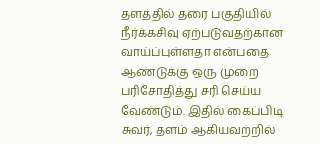தளத்தில் தரை பகுதியில் நீர்க்கசிவு ஏற்படுவதற்கான வாய்ப்புள்ளதா என்பதை ஆண்டுக்கு ஒரு முறை பரிசோதித்து சரி செய்ய வேண்டும். இதில் கைப்பிடி சுவர், தளம் ஆகியவற்றில்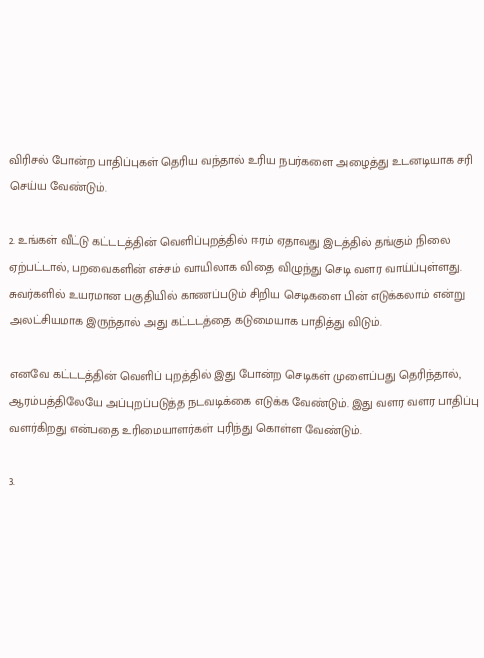விரிசல் போன்ற பாதிப்புகள் தெரிய வந்தால் உரிய நபர்களை அழைத்து உடனடியாக சரி செய்ய வேண்டும்.

2. உங்கள் வீட்டு கட்டடத்தின் வெளிப்புறத்தில் ஈரம் ஏதாவது இடத்தில் தங்கும் நிலை ஏற்பட்டால், பறவைகளின் எச்சம் வாயிலாக விதை விழுந்து செடி வளர வாய்ப்புள்ளது. சுவர்களில் உயரமான பகுதியில் காணப்படும் சிறிய செடிகளை பின் எடுக்கலாம் என்று அலட்சியமாக இருந்தால் அது கட்டடத்தை கடுமையாக பாதித்து விடும்.

எனவே கட்டடத்தின் வெளிப் புறத்தில் இது போன்ற செடிகள் முளைப்பது தெரிந்தால், ஆரம்பத்திலேயே அப்புறப்படுத்த நடவடிக்கை எடுக்க வேண்டும். இது வளர வளர பாதிப்பு வளர்கிறது என்பதை உரிமையாளர்கள் புரிந்து கொள்ள வேண்டும்.

3.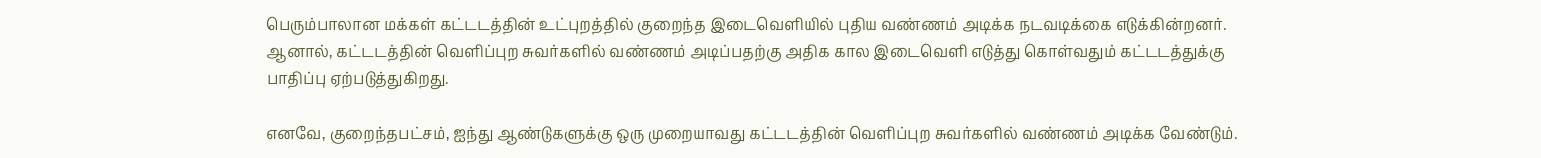பெரும்பாலான மக்கள் கட்டடத்தின் உட்புறத்தில் குறைந்த இடைவெளியில் புதிய வண்ணம் அடிக்க நடவடிக்கை எடுக்கின்றனர். ஆனால், கட்டடத்தின் வெளிப்புற சுவர்களில் வண்ணம் அடிப்பதற்கு அதிக கால இடைவெளி எடுத்து கொள்வதும் கட்டடத்துக்கு பாதிப்பு ஏற்படுத்துகிறது.

எனவே, குறைந்தபட்சம், ஐந்து ஆண்டுகளுக்கு ஒரு முறையாவது கட்டடத்தின் வெளிப்புற சுவர்களில் வண்ணம் அடிக்க வேண்டும்.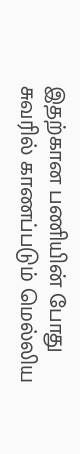இதற்கான பணியின் போது சுவரில் காணப்படும் மெல்லிய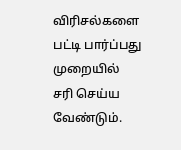விரிசல்களை பட்டி பார்ப்பது முறையில் சரி செய்ய வேண்டும்.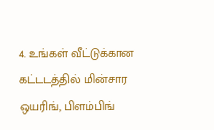4. உங்கள் வீட்டுக்கான கட்டடத்தில் மின்சார ஒயரிங், பிளம்பிங்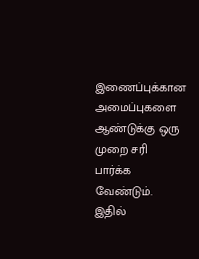இணைப்புக்கான அமைப்புகளை ஆண்டுக்கு ஒரு முறை சரி பார்க்க வேண்டும். இதில்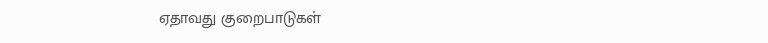ஏதாவது குறைபாடுகள்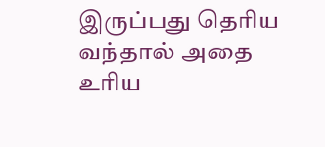இருப்பது தெரிய வந்தால் அதை உரிய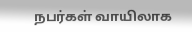நபர்கள் வாயிலாக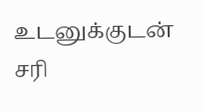உடனுக்குடன் சரி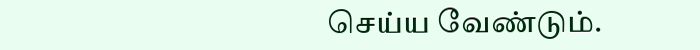செய்ய வேண்டும்.